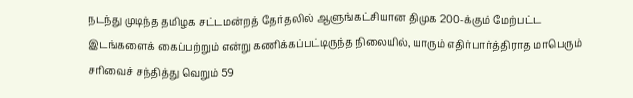நடந்து முடிந்த தமிழக சட்டமன்றத் தேர்தலில் ஆளுங்கட்சியான திமுக 200-க்கும் மேற்பட்ட இடங்களைக் கைப்பற்றும் என்று கணிக்கப்பட்டிருந்த நிலையில், யாரும் எதிர்பார்த்திராத மாபெரும் சரிவைச் சந்தித்து வெறும் 59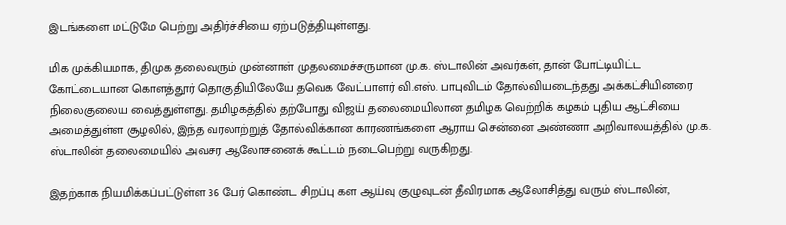இடங்களை மட்டுமே பெற்று அதிர்ச்சியை ஏற்படுத்தியுள்ளது.

மிக முக்கியமாக, திமுக தலைவரும் முன்னாள் முதலமைச்சருமான மு.க. ஸ்டாலின் அவர்கள், தான் போட்டியிட்ட கோட்டையான கொளத்தூர் தொகுதியிலேயே தவெக வேட்பாளர் வி.எஸ். பாபுவிடம் தோல்வியடைந்தது அக்கட்சியினரை நிலைகுலைய வைத்துள்ளது. தமிழகத்தில் தற்போது விஜய் தலைமையிலான தமிழக வெற்றிக் கழகம் புதிய ஆட்சியை அமைத்துள்ள சூழலில், இந்த வரலாற்றுத் தோல்விக்கான காரணங்களை ஆராய சென்னை அண்ணா அறிவாலயத்தில் மு.க. ஸ்டாலின் தலைமையில் அவசர ஆலோசனைக் கூட்டம் நடைபெற்று வருகிறது.

இதற்காக நியமிக்கப்பட்டுள்ள 36 பேர் கொண்ட சிறப்பு கள ஆய்வு குழுவுடன் தீவிரமாக ஆலோசித்து வரும் ஸ்டாலின்,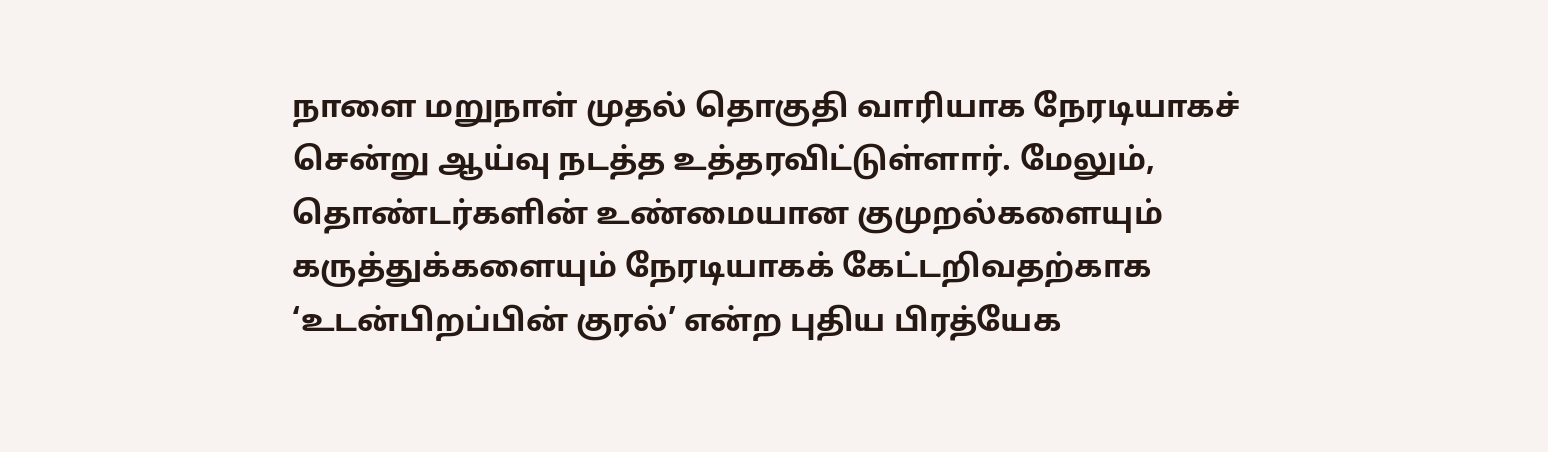நாளை மறுநாள் முதல் தொகுதி வாரியாக நேரடியாகச் சென்று ஆய்வு நடத்த உத்தரவிட்டுள்ளார். மேலும், தொண்டர்களின் உண்மையான குமுறல்களையும் கருத்துக்களையும் நேரடியாகக் கேட்டறிவதற்காக ‘உடன்பிறப்பின் குரல்’ என்ற புதிய பிரத்யேக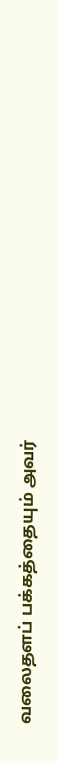வலைதளப் பக்கத்தையும் அவர்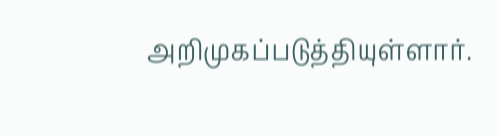அறிமுகப்படுத்தியுள்ளார்.